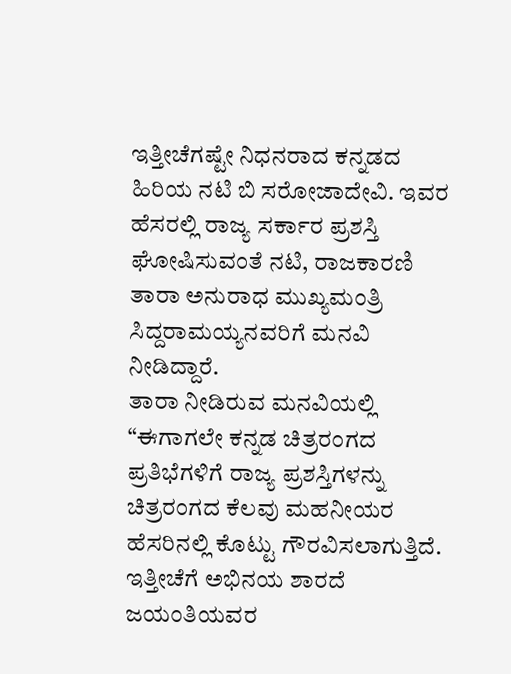ಇತ್ತೀಚೆಗಷ್ಟೇ ನಿಧನರಾದ ಕನ್ನಡದ ಹಿರಿಯ ನಟಿ ಬಿ ಸರೋಜಾದೇವಿ. ಇವರ ಹೆಸರಲ್ಲಿ ರಾಜ್ಯ ಸರ್ಕಾರ ಪ್ರಶಸ್ತಿ ಘೋಷಿಸುವಂತೆ ನಟಿ, ರಾಜಕಾರಣಿ ತಾರಾ ಅನುರಾಧ ಮುಖ್ಯಮಂತ್ರಿ ಸಿದ್ದರಾಮಯ್ಯನವರಿಗೆ ಮನವಿ ನೀಡಿದ್ದಾರೆ.
ತಾರಾ ನೀಡಿರುವ ಮನವಿಯಲ್ಲಿ “ಈಗಾಗಲೇ ಕನ್ನಡ ಚಿತ್ರರಂಗದ ಪ್ರತಿಭೆಗಳಿಗೆ ರಾಜ್ಯ ಪ್ರಶಸ್ತಿಗಳನ್ನು ಚಿತ್ರರಂಗದ ಕೆಲವು ಮಹನೀಯರ ಹೆಸರಿನಲ್ಲಿ ಕೊಟ್ಟು ಗೌರವಿಸಲಾಗುತ್ತಿದೆ. ಇತ್ತೀಚೆಗೆ ಅಭಿನಯ ಶಾರದೆ ಜಯಂತಿಯವರ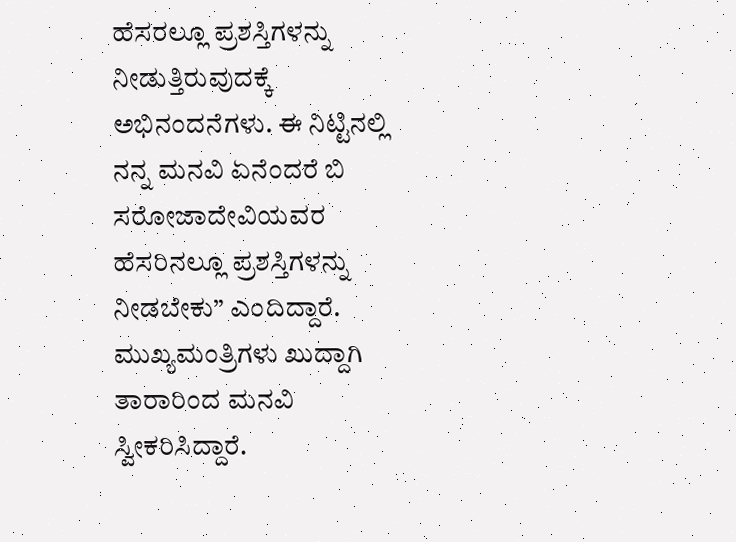ಹೆಸರಲ್ಲೂ ಪ್ರಶಸ್ತಿಗಳನ್ನು ನೀಡುತ್ತಿರುವುದಕ್ಕೆ ಅಭಿನಂದನೆಗಳು. ಈ ನಿಟ್ಟಿನಲ್ಲಿ ನನ್ನ ಮನವಿ ಏನೆಂದರೆ ಬಿ ಸರೋಜಾದೇವಿಯವರ ಹೆಸರಿನಲ್ಲೂ ಪ್ರಶಸ್ತಿಗಳನ್ನು ನೀಡಬೇಕು” ಎಂದಿದ್ದಾರೆ. ಮುಖ್ಯಮಂತ್ರಿಗಳು ಖುದ್ದಾಗಿ ತಾರಾರಿಂದ ಮನವಿ ಸ್ವೀಕರಿಸಿದ್ದಾರೆ.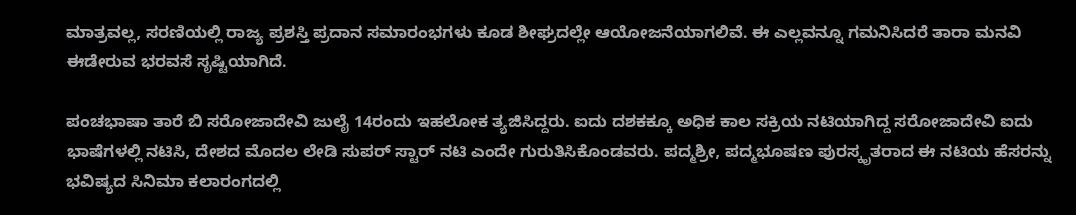ಮಾತ್ರವಲ್ಲ, ಸರಣಿಯಲ್ಲಿ ರಾಜ್ಯ ಪ್ರಶಸ್ತಿ ಪ್ರದಾನ ಸಮಾರಂಭಗಳು ಕೂಡ ಶೀಘ್ರದಲ್ಲೇ ಆಯೋಜನೆಯಾಗಲಿವೆ. ಈ ಎಲ್ಲವನ್ನೂ ಗಮನಿಸಿದರೆ ತಾರಾ ಮನವಿ ಈಡೇರುವ ಭರವಸೆ ಸೃಷ್ಟಿಯಾಗಿದೆ.

ಪಂಚಭಾಷಾ ತಾರೆ ಬಿ ಸರೋಜಾದೇವಿ ಜುಲೈ 14ರಂದು ಇಹಲೋಕ ತ್ಯಜಿಸಿದ್ದರು. ಐದು ದಶಕಕ್ಕೂ ಅಧಿಕ ಕಾಲ ಸಕ್ರಿಯ ನಟಿಯಾಗಿದ್ದ ಸರೋಜಾದೇವಿ ಐದು ಭಾಷೆಗಳಲ್ಲಿ ನಟಿಸಿ, ದೇಶದ ಮೊದಲ ಲೇಡಿ ಸುಪರ್ ಸ್ಟಾರ್ ನಟಿ ಎಂದೇ ಗುರುತಿಸಿಕೊಂಡವರು. ಪದ್ಮಶ್ರೀ, ಪದ್ಮಭೂಷಣ ಪುರಸ್ಕೃತರಾದ ಈ ನಟಿಯ ಹೆಸರನ್ನು ಭವಿಷ್ಯದ ಸಿನಿಮಾ ಕಲಾರಂಗದಲ್ಲಿ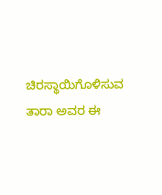ಚಿರಸ್ಥಾಯಿಗೊಳಿಸುವ ತಾರಾ ಅವರ ಈ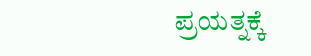ಪ್ರಯತ್ನಕ್ಕೆ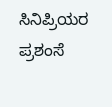ಸಿನಿಪ್ರಿಯರ ಪ್ರಶಂಸೆ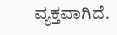ವ್ಯಕ್ತವಾಗಿದೆ.